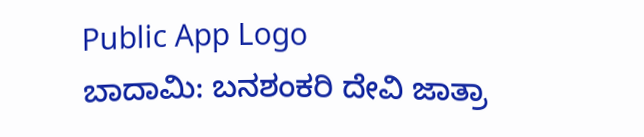Public App Logo
ಬಾದಾಮಿ: ಬನಶಂಕರಿ ದೇವಿ ಜಾತ್ರಾ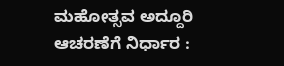ಮಹೋತ್ಸವ ಅದ್ದೂರಿ ಆಚರಣೆಗೆ ನಿರ್ಧಾರ :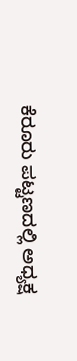ಕೆರೂರು ಪಟ್ಟಣದಲ್ಲಿ ಅಧ್ಯಕ್ಷ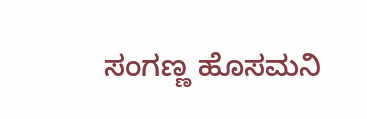ಸಂಗಣ್ಣ ಹೊಸಮನಿ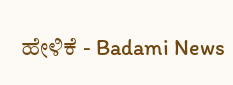ಹೇಳಿಕೆ - Badami News